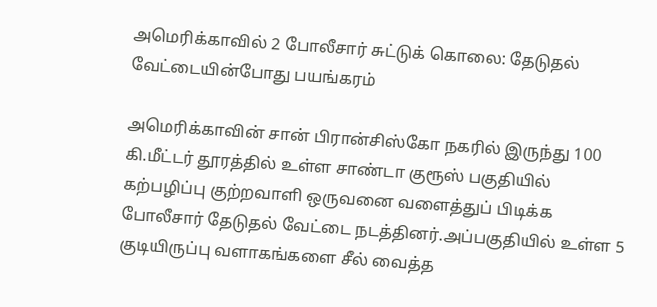அமெரிக்காவில் 2 போலீசார் சுட்டுக் கொலை: தேடுதல் வேட்டையின்போது பயங்கரம்

அமெரிக்காவின் சான் பிரான்சிஸ்கோ நகரில் இருந்து 100 கி.மீட்டர் தூரத்தில் உள்ள சாண்டா குரூஸ் பகுதியில் கற்பழிப்பு குற்றவாளி ஒருவனை வளைத்துப் பிடிக்க போலீசார் தேடுதல் வேட்டை நடத்தினர்.அப்பகுதியில் உள்ள 5 குடியிருப்பு வளாகங்களை சீல் வைத்த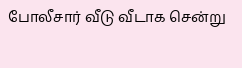போலீசார் வீடு வீடாக சென்று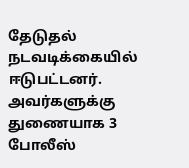தேடுதல் நடவடிக்கையில் ஈடுபட்டனர். அவர்களுக்கு துணையாக 3 போலீஸ்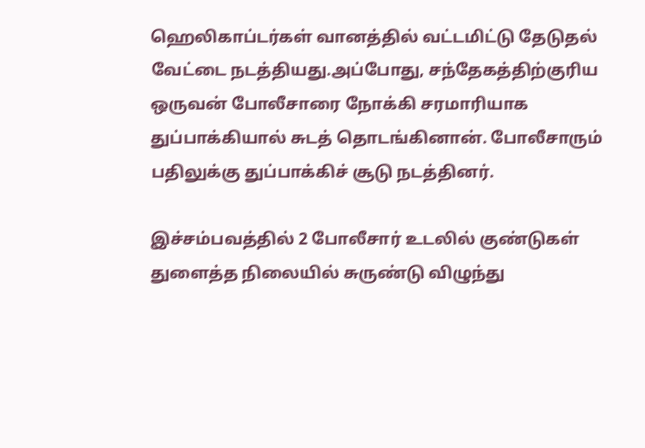ஹெலிகாப்டர்கள் வானத்தில் வட்டமிட்டு தேடுதல் வேட்டை நடத்தியது.அப்போது, சந்தேகத்திற்குரிய ஒருவன் போலீசாரை நோக்கி சரமாரியாக துப்பாக்கியால் சுடத் தொடங்கினான். போலீசாரும் பதிலுக்கு துப்பாக்கிச் சூடு நடத்தினர்.

இச்சம்பவத்தில் 2 போலீசார் உடலில் குண்டுகள் துளைத்த நிலையில் சுருண்டு விழுந்து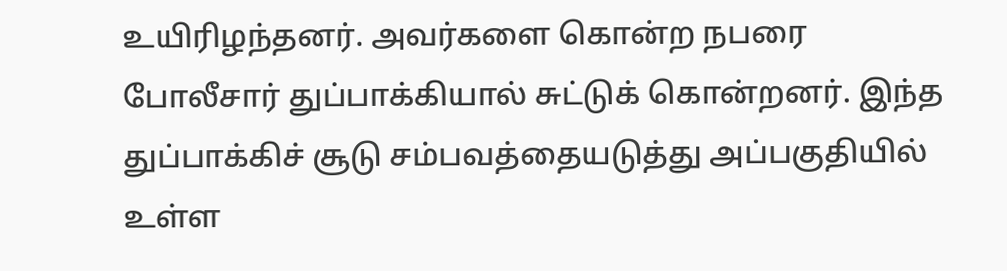உயிரிழந்தனர். அவர்களை கொன்ற நபரை போலீசார் துப்பாக்கியால் சுட்டுக் கொன்றனர். இந்த துப்பாக்கிச் சூடு சம்பவத்தையடுத்து அப்பகுதியில் உள்ள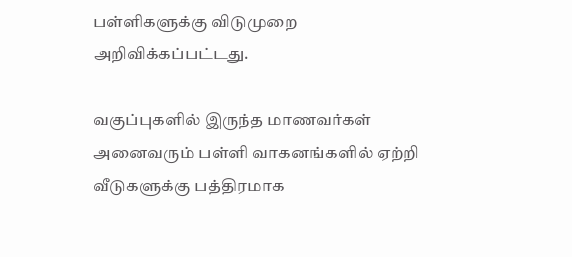பள்ளிகளுக்கு விடுமுறை அறிவிக்கப்பட்டது.

வகுப்புகளில் இருந்த மாணவர்கள் அனைவரும் பள்ளி வாகனங்களில் ஏற்றி வீடுகளுக்கு பத்திரமாக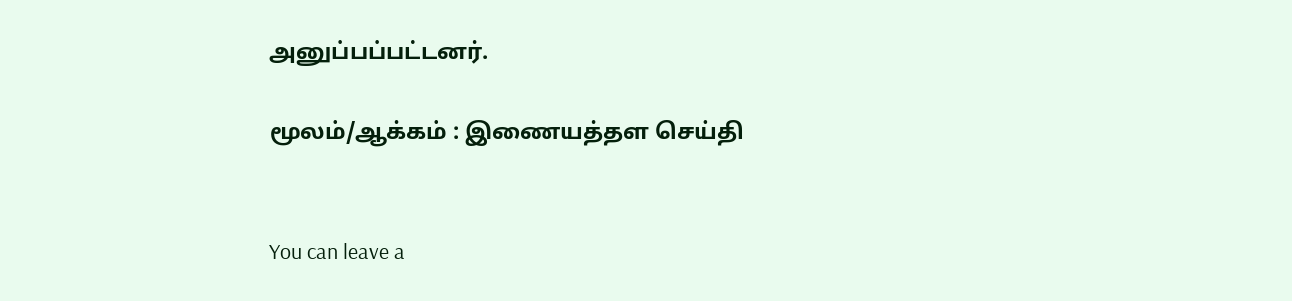அனுப்பப்பட்டனர்.

மூலம்/ஆக்கம் : இணையத்தள செய்தி


You can leave a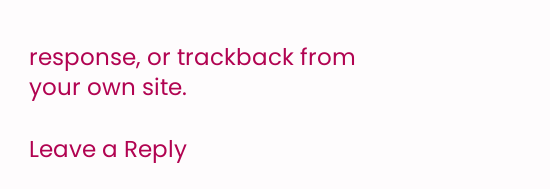response, or trackback from your own site.

Leave a Reply